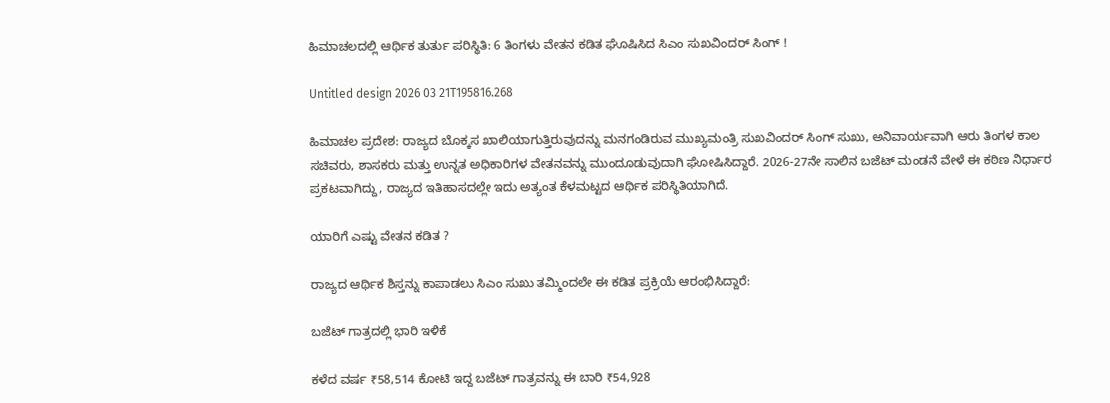ಹಿಮಾಚಲದಲ್ಲಿ ಆರ್ಥಿಕ ತುರ್ತು ಪರಿಸ್ಥಿತಿ: 6 ತಿಂಗಳು ವೇತನ ಕಡಿತ ಘೊಷಿಸಿದ ಸಿಎಂ ಸುಖವಿಂದರ್ ಸಿಂಗ್ !

Untitled design 2026 03 21T195816.268

ಹಿಮಾಚಲ ಪ್ರದೇಶ: ರಾಜ್ಯದ ಬೊಕ್ಕಸ ಖಾಲಿಯಾಗುತ್ತಿರುವುದನ್ನು ಮನಗಂಡಿರುವ ಮುಖ್ಯಮಂತ್ರಿ ಸುಖವಿಂದರ್ ಸಿಂಗ್ ಸುಖು, ಅನಿವಾರ್ಯವಾಗಿ ಆರು ತಿಂಗಳ ಕಾಲ ಸಚಿವರು, ಶಾಸಕರು ಮತ್ತು ಉನ್ನತ ಅಧಿಕಾರಿಗಳ ವೇತನವನ್ನು ಮುಂದೂಡುವುದಾಗಿ ಘೋಷಿಸಿದ್ದಾರೆ. 2026-27ನೇ ಸಾಲಿನ ಬಜೆಟ್ ಮಂಡನೆ ವೇಳೆ ಈ ಕಠಿಣ ನಿರ್ಧಾರ ಪ್ರಕಟವಾಗಿದ್ದು, ರಾಜ್ಯದ ಇತಿಹಾಸದಲ್ಲೇ ಇದು ಅತ್ಯಂತ ಕೆಳಮಟ್ಟದ ಆರ್ಥಿಕ ಪರಿಸ್ಥಿತಿಯಾಗಿದೆ.

ಯಾರಿಗೆ ಎಷ್ಟು ವೇತನ ಕಡಿತ ?

ರಾಜ್ಯದ ಆರ್ಥಿಕ ಶಿಸ್ತನ್ನು ಕಾಪಾಡಲು ಸಿಎಂ ಸುಖು ತಮ್ಮಿಂದಲೇ ಈ ಕಡಿತ ಪ್ರಕ್ರಿಯೆ ಆರಂಭಿಸಿದ್ದಾರೆ:

ಬಜೆಟ್ ಗಾತ್ರದಲ್ಲಿ ಭಾರಿ ಇಳಿಕೆ

ಕಳೆದ ವರ್ಷ ₹58,514 ಕೋಟಿ ಇದ್ದ ಬಜೆಟ್ ಗಾತ್ರವನ್ನು ಈ ಬಾರಿ ₹54,928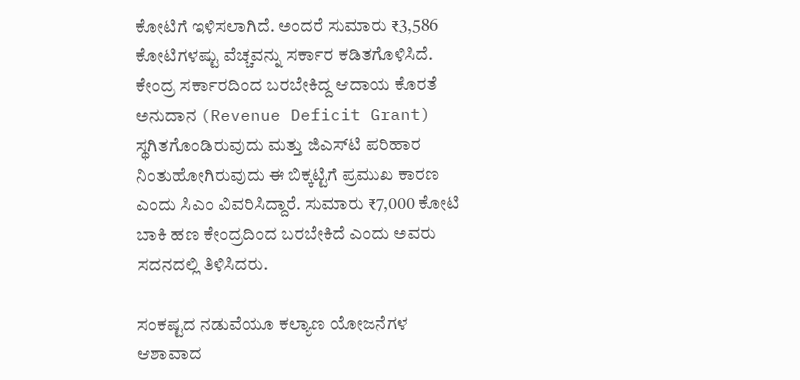ಕೋಟಿಗೆ ಇಳಿಸಲಾಗಿದೆ. ಅಂದರೆ ಸುಮಾರು ₹3,586 ಕೋಟಿಗಳಷ್ಟು ವೆಚ್ಚವನ್ನು ಸರ್ಕಾರ ಕಡಿತಗೊಳಿಸಿದೆ. ಕೇಂದ್ರ ಸರ್ಕಾರದಿಂದ ಬರಬೇಕಿದ್ದ ಆದಾಯ ಕೊರತೆ ಅನುದಾನ (Revenue Deficit Grant) ಸ್ಥಗಿತಗೊಂಡಿರುವುದು ಮತ್ತು ಜಿಎಸ್‌ಟಿ ಪರಿಹಾರ ನಿಂತುಹೋಗಿರುವುದು ಈ ಬಿಕ್ಕಟ್ಟಿಗೆ ಪ್ರಮುಖ ಕಾರಣ ಎಂದು ಸಿಎಂ ವಿವರಿಸಿದ್ದಾರೆ. ಸುಮಾರು ₹7,000 ಕೋಟಿ ಬಾಕಿ ಹಣ ಕೇಂದ್ರದಿಂದ ಬರಬೇಕಿದೆ ಎಂದು ಅವರು ಸದನದಲ್ಲಿ ತಿಳಿಸಿದರು.

ಸಂಕಷ್ಟದ ನಡುವೆಯೂ ಕಲ್ಯಾಣ ಯೋಜನೆಗಳ ಆಶಾವಾದ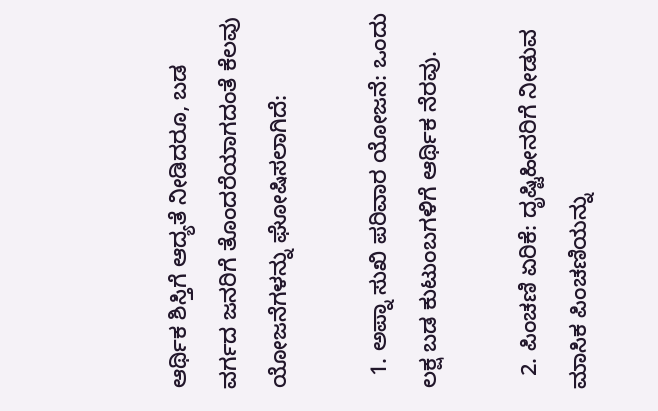ಆರ್ಥಿಕ ಶಿಸ್ತಿಗೆ ಆದ್ಯತೆ ನೀಡಿದರೂ, ಬಡ ವರ್ಗದ ಜನರಿಗೆ ತೊಂದರೆಯಾಗದಂತೆ ಕೆಲವು ಯೋಜನೆಗಳನ್ನು ಘೋಷಿಸಲಾಗಿದೆ:

  1. ಅಪ್ನಾ ಸುಖಿ ಪರಿವಾರ ಯೋಜನೆ: ಒಂದು ಲಕ್ಷ ಬಡ ಕುಟುಂಬಗಳಿಗೆ ಆರ್ಥಿಕ ನೆರವು.

  2. ಪಿಂಚಣಿ ಏರಿಕೆ: ದೃಷ್ಟಿಹೀನರಿಗೆ ನೀಡುವ ಮಾಸಿಕ ಪಿಂಚಣಿಯನ್ನು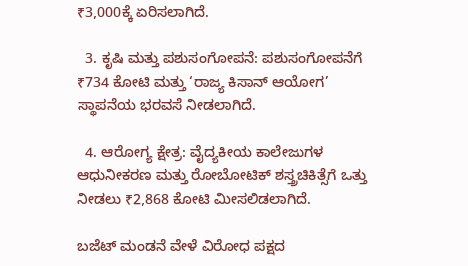₹3,000ಕ್ಕೆ ಏರಿಸಲಾಗಿದೆ.

  3. ಕೃಷಿ ಮತ್ತು ಪಶುಸಂಗೋಪನೆ: ಪಶುಸಂಗೋಪನೆಗೆ ₹734 ಕೋಟಿ ಮತ್ತು ‘ರಾಜ್ಯ ಕಿಸಾನ್ ಆಯೋಗ’ ಸ್ಥಾಪನೆಯ ಭರವಸೆ ನೀಡಲಾಗಿದೆ.

  4. ಆರೋಗ್ಯ ಕ್ಷೇತ್ರ: ವೈದ್ಯಕೀಯ ಕಾಲೇಜುಗಳ ಆಧುನೀಕರಣ ಮತ್ತು ರೋಬೋಟಿಕ್ ಶಸ್ತ್ರಚಿಕಿತ್ಸೆಗೆ ಒತ್ತು ನೀಡಲು ₹2,868 ಕೋಟಿ ಮೀಸಲಿಡಲಾಗಿದೆ.

ಬಜೆಟ್ ಮಂಡನೆ ವೇಳೆ ವಿರೋಧ ಪಕ್ಷದ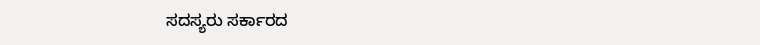ಸದಸ್ಯರು ಸರ್ಕಾರದ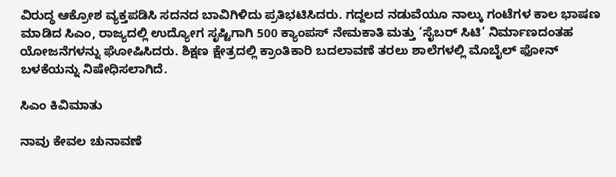ವಿರುದ್ಧ ಆಕ್ರೋಶ ವ್ಯಕ್ತಪಡಿಸಿ ಸದನದ ಬಾವಿಗಿಳಿದು ಪ್ರತಿಭಟಿಸಿದರು. ಗದ್ದಲದ ನಡುವೆಯೂ ನಾಲ್ಕು ಗಂಟೆಗಳ ಕಾಲ ಭಾಷಣ ಮಾಡಿದ ಸಿಎಂ, ರಾಜ್ಯದಲ್ಲಿ ಉದ್ಯೋಗ ಸೃಷ್ಟಿಗಾಗಿ 500 ಕ್ಯಾಂಪಸ್ ನೇಮಕಾತಿ ಮತ್ತು ‘ಸೈಬರ್ ಸಿಟಿ’ ನಿರ್ಮಾಣದಂತಹ ಯೋಜನೆಗಳನ್ನು ಘೋಷಿಸಿದರು. ಶಿಕ್ಷಣ ಕ್ಷೇತ್ರದಲ್ಲಿ ಕ್ರಾಂತಿಕಾರಿ ಬದಲಾವಣೆ ತರಲು ಶಾಲೆಗಳಲ್ಲಿ ಮೊಬೈಲ್ ಫೋನ್ ಬಳಕೆಯನ್ನು ನಿಷೇಧಿಸಲಾಗಿದೆ.

ಸಿಎಂ ಕಿವಿಮಾತು

ನಾವು ಕೇವಲ ಚುನಾವಣೆ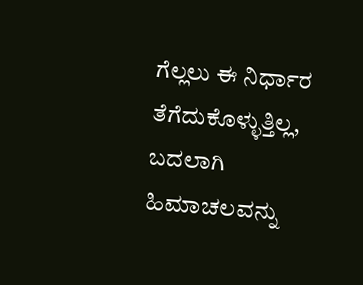ಗೆಲ್ಲಲು ಈ ನಿರ್ಧಾರ ತೆಗೆದುಕೊಳ್ಳುತ್ತಿಲ್ಲ, ಬದಲಾಗಿ ಹಿಮಾಚಲವನ್ನು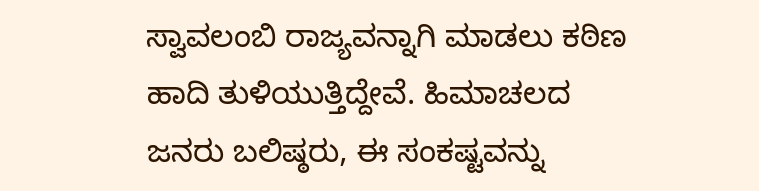ಸ್ವಾವಲಂಬಿ ರಾಜ್ಯವನ್ನಾಗಿ ಮಾಡಲು ಕಠಿಣ ಹಾದಿ ತುಳಿಯುತ್ತಿದ್ದೇವೆ. ಹಿಮಾಚಲದ ಜನರು ಬಲಿಷ್ಠರು, ಈ ಸಂಕಷ್ಟವನ್ನು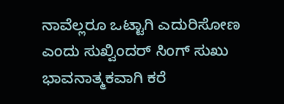ನಾವೆಲ್ಲರೂ ಒಟ್ಟಾಗಿ ಎದುರಿಸೋಣ ಎಂದು ಸುಖ್ವಿಂದರ್ ಸಿಂಗ್ ಸುಖು ಭಾವನಾತ್ಮಕವಾಗಿ ಕರೆ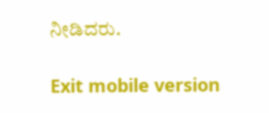ನೀಡಿದರು.

Exit mobile version